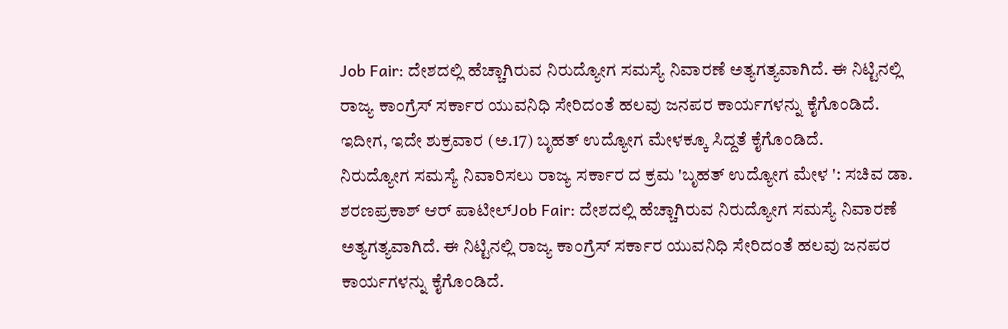Job Fair: ದೇಶದಲ್ಲಿ ಹೆಚ್ಚಾಗಿರುವ ನಿರುದ್ಯೋಗ ಸಮಸ್ಯೆ ನಿವಾರಣೆ ಅತ್ಯಗತ್ಯವಾಗಿದೆ. ಈ ನಿಟ್ಟಿನಲ್ಲಿ ರಾಜ್ಯ ಕಾಂಗ್ರೆಸ್ ಸರ್ಕಾರ ಯುವನಿಧಿ ಸೇರಿದಂತೆ ಹಲವು ಜನಪರ ಕಾರ್ಯಗಳನ್ನು ಕೈಗೊಂಡಿದೆ. ಇದೀಗ, ಇದೇ ಶುಕ್ರವಾರ (ಅ.17) ಬೃಹತ್ ಉದ್ಯೋಗ ಮೇಳಕ್ಕೂ ಸಿದ್ದತೆ ಕೈಗೊಂಡಿದೆ.
ನಿರುದ್ಯೋಗ ಸಮಸ್ಯೆ ನಿವಾರಿಸಲು ರಾಜ್ಯ ಸರ್ಕಾರ ದ ಕ್ರಮ 'ಬೃಹತ್ ಉದ್ಯೋಗ ಮೇಳ ': ಸಚಿವ ಡಾ. ಶರಣಪ್ರಕಾಶ್ ಆರ್ ಪಾಟೀಲ್Job Fair: ದೇಶದಲ್ಲಿ ಹೆಚ್ಚಾಗಿರುವ ನಿರುದ್ಯೋಗ ಸಮಸ್ಯೆ ನಿವಾರಣೆ ಅತ್ಯಗತ್ಯವಾಗಿದೆ. ಈ ನಿಟ್ಟಿನಲ್ಲಿ ರಾಜ್ಯ ಕಾಂಗ್ರೆಸ್ ಸರ್ಕಾರ ಯುವನಿಧಿ ಸೇರಿದಂತೆ ಹಲವು ಜನಪರ ಕಾರ್ಯಗಳನ್ನು ಕೈಗೊಂಡಿದೆ.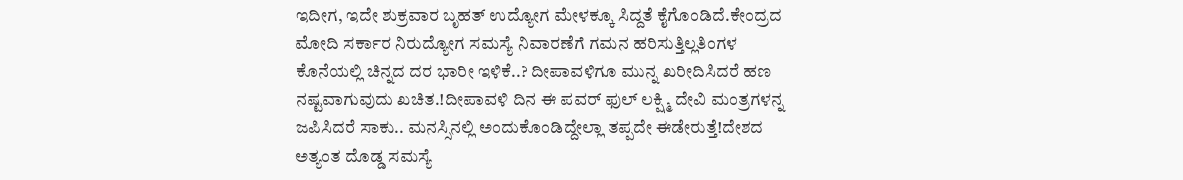ಇದೀಗ, ಇದೇ ಶುಕ್ರವಾರ ಬೃಹತ್ ಉದ್ಯೋಗ ಮೇಳಕ್ಕೂ ಸಿದ್ದತೆ ಕೈಗೊಂಡಿದೆ.ಕೇಂದ್ರದ ಮೋದಿ ಸರ್ಕಾರ ನಿರುದ್ಯೋಗ ಸಮಸ್ಯೆ ನಿವಾರಣೆಗೆ ಗಮನ ಹರಿಸುತ್ತಿಲ್ಲತಿಂಗಳ ಕೊನೆಯಲ್ಲಿ ಚಿನ್ನದ ದರ ಭಾರೀ ಇಳಿಕೆ..? ದೀಪಾವಳಿಗೂ ಮುನ್ನ ಖರೀದಿಸಿದರೆ ಹಣ ನಷ್ಟವಾಗುವುದು ಖಚಿತ.!ದೀಪಾವಳಿ ದಿನ ಈ ಪವರ್ ಫುಲ್ ಲಕ್ಷ್ಮಿ ದೇವಿ ಮಂತ್ರಗಳನ್ನ ಜಪಿಸಿದರೆ ಸಾಕು.. ಮನಸ್ಸಿನಲ್ಲಿ ಅಂದುಕೊಂಡಿದ್ದೇಲ್ಲಾ ತಪ್ಪದೇ ಈಡೇರುತ್ತೆ!ದೇಶದ ಅತ್ಯಂತ ದೊಡ್ಡ ಸಮಸ್ಯೆ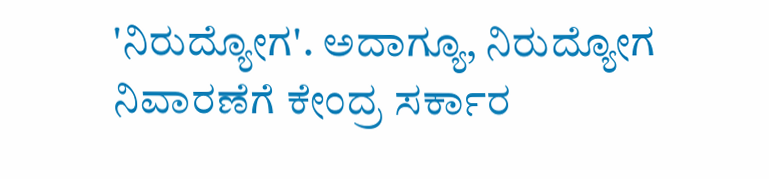'ನಿರುದ್ಯೋಗ'. ಅದಾಗ್ಯೂ, ನಿರುದ್ಯೋಗ ನಿವಾರಣೆಗೆ ಕೇಂದ್ರ ಸರ್ಕಾರ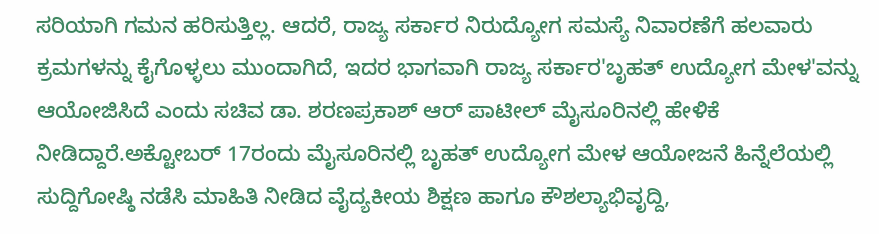ಸರಿಯಾಗಿ ಗಮನ ಹರಿಸುತ್ತಿಲ್ಲ. ಆದರೆ, ರಾಜ್ಯ ಸರ್ಕಾರ ನಿರುದ್ಯೋಗ ಸಮಸ್ಯೆ ನಿವಾರಣೆಗೆ ಹಲವಾರು ಕ್ರಮಗಳನ್ನು ಕೈಗೊಳ್ಳಲು ಮುಂದಾಗಿದೆ, ಇದರ ಭಾಗವಾಗಿ ರಾಜ್ಯ ಸರ್ಕಾರ'ಬೃಹತ್ ಉದ್ಯೋಗ ಮೇಳ'ವನ್ನು ಆಯೋಜಿಸಿದೆ ಎಂದು ಸಚಿವ ಡಾ. ಶರಣಪ್ರಕಾಶ್ ಆರ್ ಪಾಟೀಲ್ ಮೈಸೂರಿನಲ್ಲಿ ಹೇಳಿಕೆ ನೀಡಿದ್ದಾರೆ.ಅಕ್ಟೋಬರ್ 17ರಂದು ಮೈಸೂರಿನಲ್ಲಿ ಬೃಹತ್ ಉದ್ಯೋಗ ಮೇಳ ಆಯೋಜನೆ ಹಿನ್ನೆಲೆಯಲ್ಲಿ ಸುದ್ದಿಗೋಷ್ಠಿ ನಡೆಸಿ ಮಾಹಿತಿ ನೀಡಿದ ವೈದ್ಯಕೀಯ ಶಿಕ್ಷಣ ಹಾಗೂ ಕೌಶಲ್ಯಾಭಿವೃದ್ದಿ,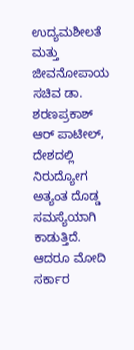ಉದ್ಯಮಶೀಲತೆ ಮತ್ತು ಜೀವನೋಪಾಯ ಸಚಿವ ಡಾ. ಶರಣಪ್ರಕಾಶ್ ಆರ್ ಪಾಟೀಲ್, ದೇಶದಲ್ಲಿ ನಿರುದ್ಯೋಗ ಅತ್ಯಂತ ದೊಡ್ಡ ಸಮಸ್ಯೆಯಾಗಿ ಕಾಡುತ್ತಿದೆ. ಆದರೂ ಮೋದಿ ಸರ್ಕಾರ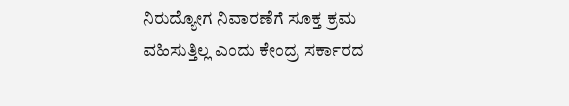ನಿರುದ್ಯೋಗ ನಿವಾರಣೆಗೆ ಸೂಕ್ತ ಕ್ರಮ ವಹಿಸುತ್ತಿಲ್ಲ ಎಂದು ಕೇಂದ್ರ ಸರ್ಕಾರದ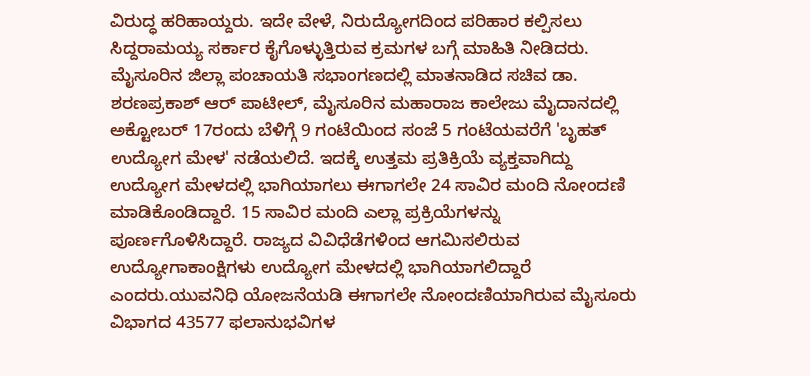ವಿರುದ್ಧ ಹರಿಹಾಯ್ದರು. ಇದೇ ವೇಳೆ, ನಿರುದ್ಯೋಗದಿಂದ ಪರಿಹಾರ ಕಲ್ಪಿಸಲು ಸಿದ್ದರಾಮಯ್ಯ ಸರ್ಕಾರ ಕೈಗೊಳ್ಳುತ್ತಿರುವ ಕ್ರಮಗಳ ಬಗ್ಗೆ ಮಾಹಿತಿ ನೀಡಿದರು. ಮೈಸೂರಿನ ಜಿಲ್ಲಾ ಪಂಚಾಯತಿ ಸಭಾಂಗಣದಲ್ಲಿ ಮಾತನಾಡಿದ ಸಚಿವ ಡಾ. ಶರಣಪ್ರಕಾಶ್ ಆರ್ ಪಾಟೀಲ್, ಮೈಸೂರಿನ ಮಹಾರಾಜ ಕಾಲೇಜು ಮೈದಾನದಲ್ಲಿ ಅಕ್ಟೋಬರ್ 17ರಂದು ಬೆಳಿಗ್ಗೆ 9 ಗಂಟೆಯಿಂದ ಸಂಜೆ 5 ಗಂಟೆಯವರೆಗೆ 'ಬೃಹತ್ ಉದ್ಯೋಗ ಮೇಳ' ನಡೆಯಲಿದೆ. ಇದಕ್ಕೆ ಉತ್ತಮ ಪ್ರತಿಕ್ರಿಯೆ ವ್ಯಕ್ತವಾಗಿದ್ದು ಉದ್ಯೋಗ ಮೇಳದಲ್ಲಿ ಭಾಗಿಯಾಗಲು ಈಗಾಗಲೇ 24 ಸಾವಿರ ಮಂದಿ ನೋಂದಣಿ ಮಾಡಿಕೊಂಡಿದ್ದಾರೆ. 15 ಸಾವಿರ ಮಂದಿ ಎಲ್ಲಾ ಪ್ರಕ್ರಿಯೆಗಳನ್ನು ಪೂರ್ಣಗೊಳಿಸಿದ್ದಾರೆ. ರಾಜ್ಯದ ವಿವಿಧೆಡೆಗಳಿಂದ ಆಗಮಿಸಲಿರುವ ಉದ್ಯೋಗಾಕಾಂಕ್ಷಿಗಳು ಉದ್ಯೋಗ ಮೇಳದಲ್ಲಿ ಭಾಗಿಯಾಗಲಿದ್ದಾರೆ ಎಂದರು.ಯುವನಿಧಿ ಯೋಜನೆಯಡಿ ಈಗಾಗಲೇ ನೋಂದಣಿಯಾಗಿರುವ ಮೈಸೂರು ವಿಭಾಗದ 43577 ಫಲಾನುಭವಿಗಳ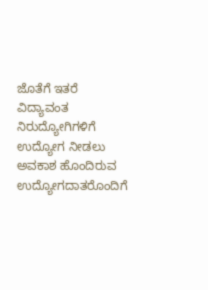ಜೊತೆಗೆ ಇತರೆ ವಿದ್ಯಾವಂತ ನಿರುದ್ಯೋಗಿಗಳಿಗೆ ಉದ್ಯೋಗ ನೀಡಲು ಅವಕಾಶ ಹೊಂದಿರುವ ಉದ್ಯೋಗದಾತರೊಂದಿಗೆ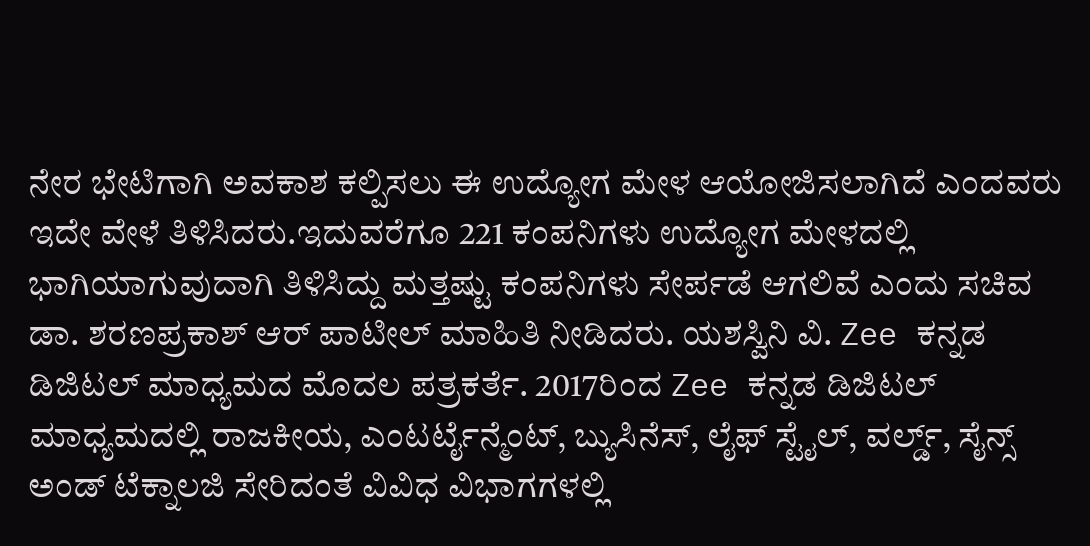ನೇರ ಭೇಟಿಗಾಗಿ ಅವಕಾಶ ಕಲ್ಪಿಸಲು ಈ ಉದ್ಯೋಗ ಮೇಳ ಆಯೋಜಿಸಲಾಗಿದೆ ಎಂದವರು ಇದೇ ವೇಳೆ ತಿಳಿಸಿದರು.ಇದುವರೆಗೂ 221 ಕಂಪನಿಗಳು ಉದ್ಯೋಗ ಮೇಳದಲ್ಲಿ ಭಾಗಿಯಾಗುವುದಾಗಿ ತಿಳಿಸಿದ್ದು ಮತ್ತಷ್ಟು ಕಂಪನಿಗಳು ಸೇರ್ಪಡೆ ಆಗಲಿವೆ ಎಂದು ಸಚಿವ ಡಾ. ಶರಣಪ್ರಕಾಶ್ ಆರ್ ಪಾಟೀಲ್ ಮಾಹಿತಿ ನೀಡಿದರು. ಯಶಸ್ವಿನಿ ವಿ. Zee ಕನ್ನಡ ಡಿಜಿಟಲ್ ಮಾಧ್ಯಮದ ಮೊದಲ ಪತ್ರಕರ್ತೆ. 2017ರಿಂದ Zee ಕನ್ನಡ ಡಿಜಿಟಲ್ ಮಾಧ್ಯಮದಲ್ಲಿ ರಾಜಕೀಯ, ಎಂಟರ್ಟೈನ್ಮೆಂಟ್, ಬ್ಯುಸಿನೆಸ್, ಲೈಫ್ ಸ್ಟೈಲ್, ವರ್ಲ್ಡ್, ಸೈನ್ಸ್ ಅಂಡ್ ಟೆಕ್ನಾಲಜಿ ಸೇರಿದಂತೆ ವಿವಿಧ ವಿಭಾಗಗಳಲ್ಲಿ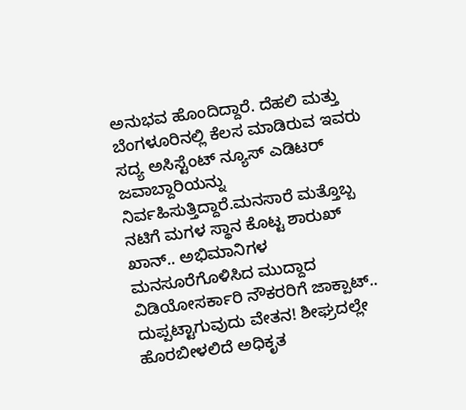ಅನುಭವ ಹೊಂದಿದ್ದಾರೆ. ದೆಹಲಿ ಮತ್ತು ಬೆಂಗಳೂರಿನಲ್ಲಿ ಕೆಲಸ ಮಾಡಿರುವ ಇವರು ಸದ್ಯ ಅಸಿಸ್ಟೆಂಟ್ ನ್ಯೂಸ್ ಎಡಿಟರ್ ಜವಾಬ್ದಾರಿಯನ್ನು ನಿರ್ವಹಿಸುತ್ತಿದ್ದಾರೆ.ಮನಸಾರೆ ಮತ್ತೊಬ್ಬ ನಟಿಗೆ ಮಗಳ ಸ್ಥಾನ ಕೊಟ್ಟ ಶಾರುಖ್ ಖಾನ್.. ಅಭಿಮಾನಿಗಳ ಮನಸೂರೆಗೊಳಿಸಿದ ಮುದ್ದಾದ ವಿಡಿಯೋಸರ್ಕಾರಿ ನೌಕರರಿಗೆ ಜಾಕ್ಪಾಟ್.. ದುಪ್ಪಟ್ಟಾಗುವುದು ವೇತನ! ಶೀಘ್ರದಲ್ಲೇ ಹೊರಬೀಳಲಿದೆ ಅಧಿಕೃತ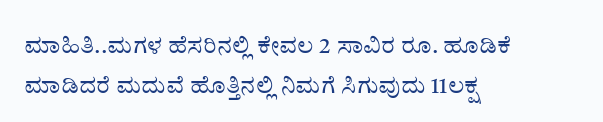ಮಾಹಿತಿ..ಮಗಳ ಹೆಸರಿನಲ್ಲಿ ಕೇವಲ 2 ಸಾವಿರ ರೂ. ಹೂಡಿಕೆ ಮಾಡಿದರೆ ಮದುವೆ ಹೊತ್ತಿನಲ್ಲಿ ನಿಮಗೆ ಸಿಗುವುದು 11ಲಕ್ಷ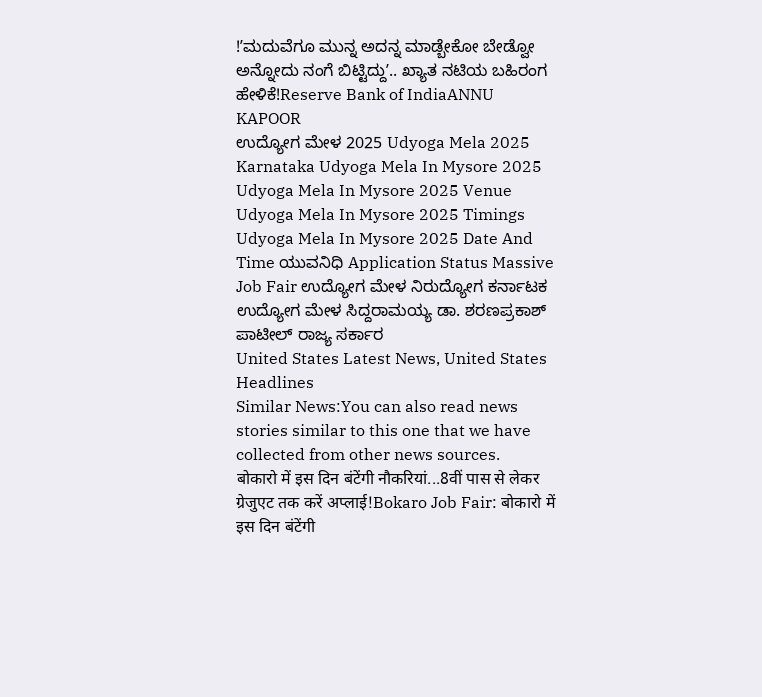!ʼಮದುವೆಗೂ ಮುನ್ನ ಅದನ್ನ ಮಾಡ್ಬೇಕೋ ಬೇಡ್ವೋ ಅನ್ನೋದು ನಂಗೆ ಬಿಟ್ಟಿದ್ದುʼ.. ಖ್ಯಾತ ನಟಿಯ ಬಹಿರಂಗ ಹೇಳಿಕೆ!Reserve Bank of IndiaANNU KAPOOR
ಉದ್ಯೋಗ ಮೇಳ 2025 Udyoga Mela 2025 Karnataka Udyoga Mela In Mysore 2025 Udyoga Mela In Mysore 2025 Venue Udyoga Mela In Mysore 2025 Timings Udyoga Mela In Mysore 2025 Date And Time ಯುವನಿಧಿ Application Status Massive Job Fair ಉದ್ಯೋಗ ಮೇಳ ನಿರುದ್ಯೋಗ ಕರ್ನಾಟಕ ಉದ್ಯೋಗ ಮೇಳ ಸಿದ್ದರಾಮಯ್ಯ ಡಾ. ಶರಣಪ್ರಕಾಶ್ ಪಾಟೀಲ್ ರಾಜ್ಯ ಸರ್ಕಾರ
United States Latest News, United States Headlines
Similar News:You can also read news stories similar to this one that we have collected from other news sources.
बोकारो में इस दिन बंटेंगी नौकरियां...8वीं पास से लेकर ग्रेजुएट तक करें अप्लाई!Bokaro Job Fair: बोकारो में इस दिन बंटेंगी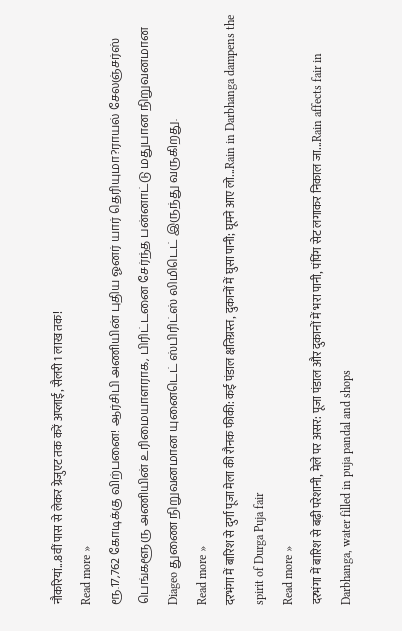नौकरियां...8वीं पास से लेकर ग्रेजुएट तक करें अप्लाई, सैलरी 1 लाख तक!
Read more »
ரூ.17,762 கோடிக்கு விற்பனை! ஆர்சிபி அணியின் புதிய ஓனர் யார் தெரியுமா?ராயல் சேலஞ்சர்ஸ் பெங்களூரு அணியின் உரிமையாளராக, பிரிட்டனை சேர்ந்த பன்னாட்டு மதுபான நிறுவனமான Diageo துணை நிறுவனமான யுனைடெட் ஸ்பிரிட்ஸ் லிமிடெட் இருந்து வருகிறது.
Read more »
दरभंगा में बारिश से दुर्गा पूजा मेला की रौनक फीकी: कई पंडाल क्षतिग्रस्त, दुकानों में घुसा पानी; घूमने आए लो...Rain in Darbhanga dampens the spirit of Durga Puja fair
Read more »
दरभंगा में बारिश से बढ़ी परेशानी, मेले पर असर: पूजा पंडाल और दुकानों में भरा पानी, पंपिंग सेट लगाकर निकाल जा...Rain affects fair in Darbhanga, water filled in puja pandal and shops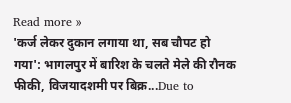Read more »
'कर्ज लेकर दुकान लगाया था, सब चौपट हो गया': भागलपुर में बारिश के चलते मेले की रौनक फीकी, विजयादशमी पर बिक्र...Due to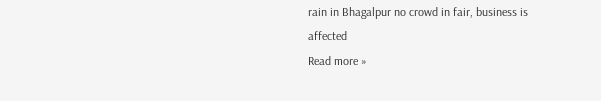rain in Bhagalpur no crowd in fair, business is affected
Read more »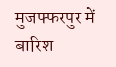मुजफ्फरपुर में बारिश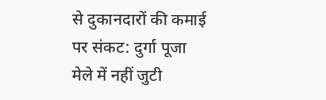से दुकानदारों की कमाई पर संकट: दुर्गा पूजा मेले में नहीं जुटी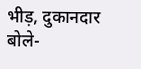भीड़, दुकानदार बोले-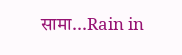सामा...Rain in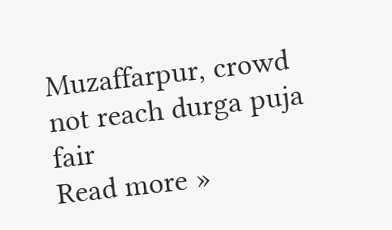Muzaffarpur, crowd not reach durga puja fair
Read more »